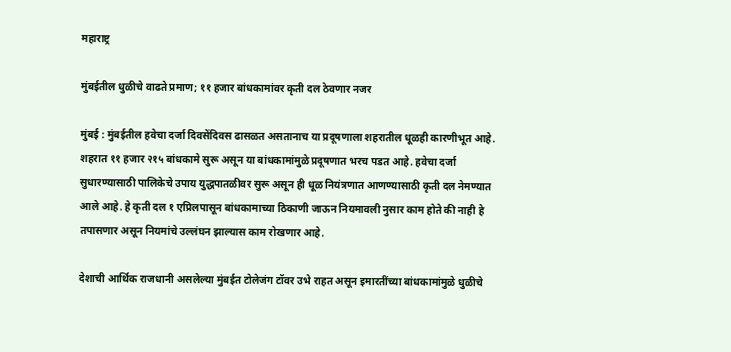महाराष्ट्र

मुंबईतील धुळीचे वाढते प्रमाण; ११ हजार बांधकामांवर कृती दल ठेवणार नजर

मुंबई : मुंबईतील हवेचा दर्जा दिवसेंदिवस ढासळत असतानाच या प्रदूषणाला शहरातील धूळही कारणीभूत आहे. शहरात ११ हजार २१५ बांधकामे सुरू असून या बांधकामांमुळे प्रदूषणात भरच पडत आहे. हवेचा दर्जा सुधारण्यासाठी पालिकेचे उपाय युद्धपातळीवर सुरू असून ही धूळ नियंत्रणात आणण्यासाठी कृती दल नेमण्यात आले आहे. हे कृती दल १ एप्रिलपासून बांधकामाच्या ठिकाणी जाऊन नियमावली नुसार काम होते की नाही हे तपासणार असून नियमांचे उल्लंघन झाल्यास काम रोखणार आहे.

देशाची आर्थिक राजधानी असलेल्या मुंबईत टोलेजंग टॉवर उभे राहत असून इमारतींच्या बांधकामांमुळे धुळीचे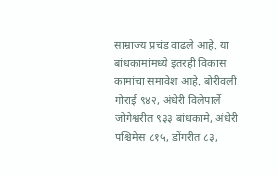साम्राज्य प्रचंड वाढले आहे. या बांधकामांमध्ये इतरही विकास कामांचा समावेश आहे. बोरीवली गोराई ९४२, अंधेरी विलेपार्ले जोगेश्वरीत ९३३ बांधकामे, अंधेरी पश्चिमेस ८१५, डोंगरीत ८३,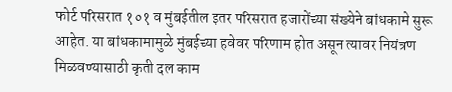फोर्ट परिसरात १०१ व मुंबईतील इतर परिसरात हजारोंच्या संख्येने बांधकामे सुरू आहेत. या बांधकामामुळे मुंबईच्या हवेवर परिणाम होत असून त्यावर नियंत्रण मिळवण्यासाठी कृती दल काम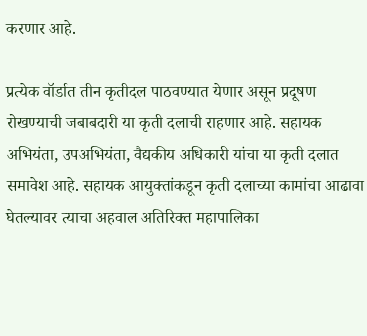करणार आहे.

प्रत्येक वॉर्डात तीन कृतीदल पाठवण्यात येणार असून प्रदूषण रोखण्याची जबाबदारी या कृती दलाची राहणार आहे. सहायक अभियंता, उपअभियंता, वैद्यकीय अधिकारी यांचा या कृती दलात समावेश आहे. सहायक आयुक्तांकडून कृती दलाच्या कामांचा आढावा घेतल्यावर त्याचा अहवाल अतिरिक्त महापालिका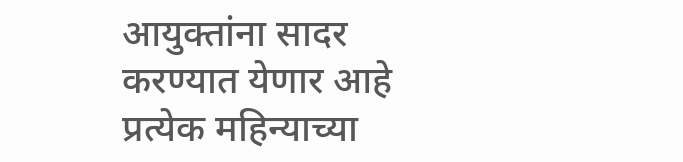आयुक्तांना सादर करण्यात येणार आहे प्रत्येक महिन्याच्या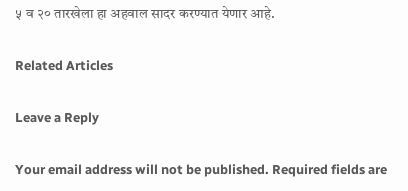५ व २० तारखेला हा अहवाल सादर करण्यात येणार आहे.

Related Articles

Leave a Reply

Your email address will not be published. Required fields are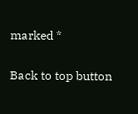marked *

Back to top button